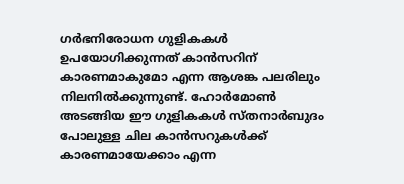ഗർഭനിരോധന ഗുളികകൾ ഉപയോഗിക്കുന്നത് കാൻസറിന് കാരണമാകുമോ എന്ന ആശങ്ക പലരിലും നിലനിൽക്കുന്നുണ്ട്. ഹോർമോൺ അടങ്ങിയ ഈ ഗുളികകൾ സ്തനാർബുദം പോലുള്ള ചില കാൻസറുകൾക്ക് കാരണമായേക്കാം എന്ന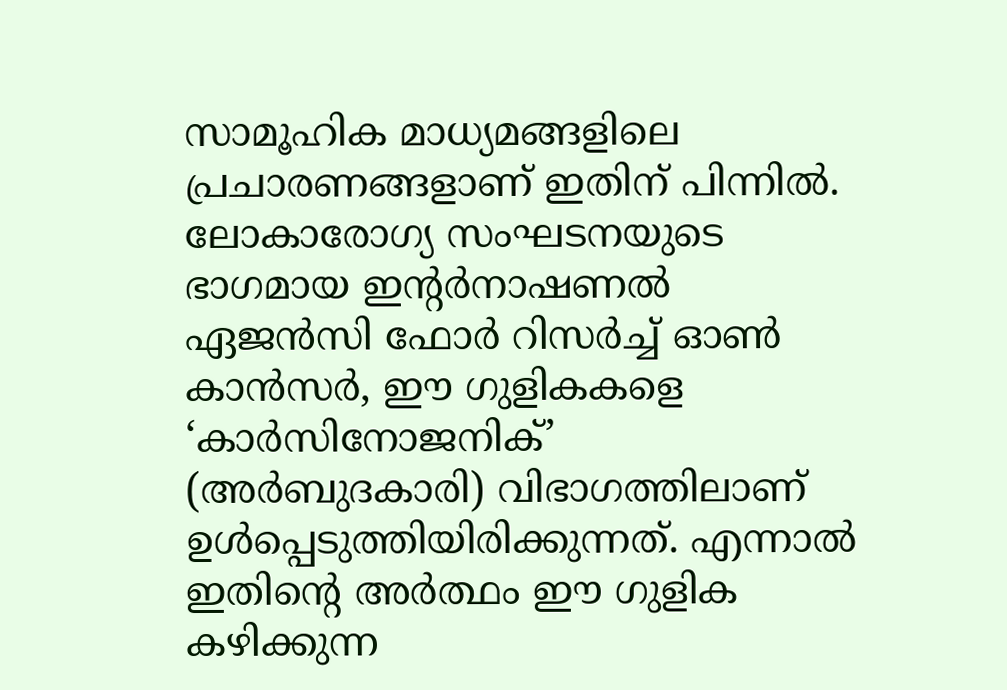സാമൂഹിക മാധ്യമങ്ങളിലെ പ്രചാരണങ്ങളാണ് ഇതിന് പിന്നിൽ. ലോകാരോഗ്യ സംഘടനയുടെ ഭാഗമായ ഇൻ്റർനാഷണൽ ഏജൻസി ഫോർ റിസർച്ച് ഓൺ കാൻസർ, ഈ ഗുളികകളെ ‘കാർസിനോജനിക്’ (അർബുദകാരി) വിഭാഗത്തിലാണ് ഉൾപ്പെടുത്തിയിരിക്കുന്നത്. എന്നാൽ ഇതിന്റെ അർത്ഥം ഈ ഗുളിക കഴിക്കുന്ന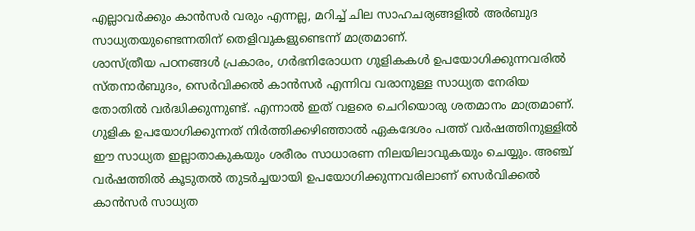എല്ലാവർക്കും കാൻസർ വരും എന്നല്ല, മറിച്ച് ചില സാഹചര്യങ്ങളിൽ അർബുദ സാധ്യതയുണ്ടെന്നതിന് തെളിവുകളുണ്ടെന്ന് മാത്രമാണ്.
ശാസ്ത്രീയ പഠനങ്ങൾ പ്രകാരം, ഗർഭനിരോധന ഗുളികകൾ ഉപയോഗിക്കുന്നവരിൽ സ്തനാർബുദം, സെർവിക്കൽ കാൻസർ എന്നിവ വരാനുള്ള സാധ്യത നേരിയ തോതിൽ വർദ്ധിക്കുന്നുണ്ട്. എന്നാൽ ഇത് വളരെ ചെറിയൊരു ശതമാനം മാത്രമാണ്. ഗുളിക ഉപയോഗിക്കുന്നത് നിർത്തിക്കഴിഞ്ഞാൽ ഏകദേശം പത്ത് വർഷത്തിനുള്ളിൽ ഈ സാധ്യത ഇല്ലാതാകുകയും ശരീരം സാധാരണ നിലയിലാവുകയും ചെയ്യും. അഞ്ച് വർഷത്തിൽ കൂടുതൽ തുടർച്ചയായി ഉപയോഗിക്കുന്നവരിലാണ് സെർവിക്കൽ കാൻസർ സാധ്യത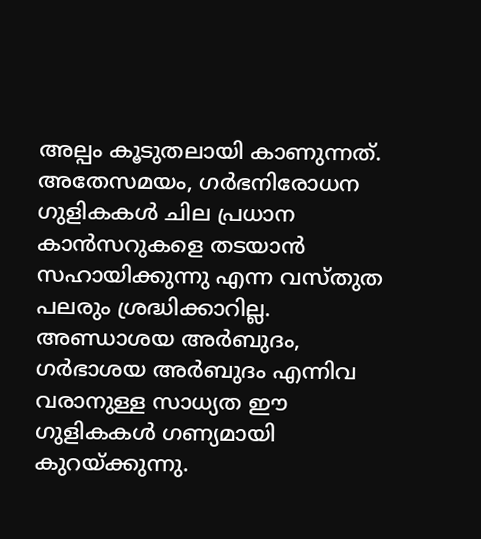അല്പം കൂടുതലായി കാണുന്നത്.
അതേസമയം, ഗർഭനിരോധന ഗുളികകൾ ചില പ്രധാന കാൻസറുകളെ തടയാൻ സഹായിക്കുന്നു എന്ന വസ്തുത പലരും ശ്രദ്ധിക്കാറില്ല. അണ്ഡാശയ അർബുദം, ഗർഭാശയ അർബുദം എന്നിവ വരാനുള്ള സാധ്യത ഈ ഗുളികകൾ ഗണ്യമായി കുറയ്ക്കുന്നു.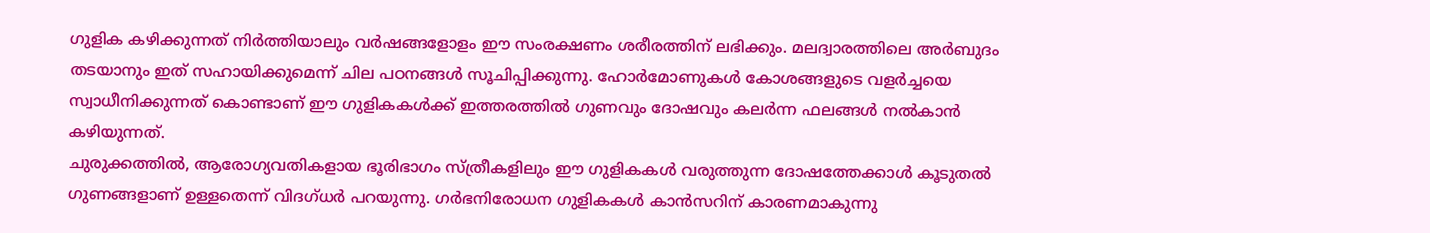ഗുളിക കഴിക്കുന്നത് നിർത്തിയാലും വർഷങ്ങളോളം ഈ സംരക്ഷണം ശരീരത്തിന് ലഭിക്കും. മലദ്വാരത്തിലെ അർബുദം തടയാനും ഇത് സഹായിക്കുമെന്ന് ചില പഠനങ്ങൾ സൂചിപ്പിക്കുന്നു. ഹോർമോണുകൾ കോശങ്ങളുടെ വളർച്ചയെ സ്വാധീനിക്കുന്നത് കൊണ്ടാണ് ഈ ഗുളികകൾക്ക് ഇത്തരത്തിൽ ഗുണവും ദോഷവും കലർന്ന ഫലങ്ങൾ നൽകാൻ കഴിയുന്നത്.
ചുരുക്കത്തിൽ, ആരോഗ്യവതികളായ ഭൂരിഭാഗം സ്ത്രീകളിലും ഈ ഗുളികകൾ വരുത്തുന്ന ദോഷത്തേക്കാൾ കൂടുതൽ ഗുണങ്ങളാണ് ഉള്ളതെന്ന് വിദഗ്ധർ പറയുന്നു. ഗർഭനിരോധന ഗുളികകൾ കാൻസറിന് കാരണമാകുന്നു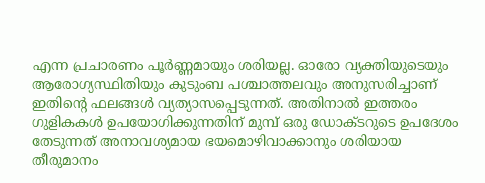എന്ന പ്രചാരണം പൂർണ്ണമായും ശരിയല്ല. ഓരോ വ്യക്തിയുടെയും ആരോഗ്യസ്ഥിതിയും കുടുംബ പശ്ചാത്തലവും അനുസരിച്ചാണ് ഇതിന്റെ ഫലങ്ങൾ വ്യത്യാസപ്പെടുന്നത്. അതിനാൽ ഇത്തരം ഗുളികകൾ ഉപയോഗിക്കുന്നതിന് മുമ്പ് ഒരു ഡോക്ടറുടെ ഉപദേശം തേടുന്നത് അനാവശ്യമായ ഭയമൊഴിവാക്കാനും ശരിയായ തീരുമാനം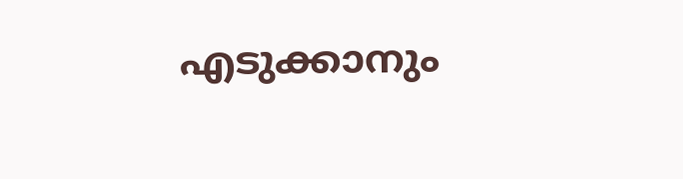എടുക്കാനും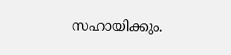സഹായിക്കും.